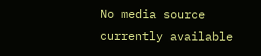No media source currently available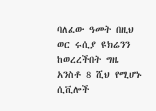ባለፈው ዓመት በዚህ ወር ሩሲያ ዩክሬንን ከወረረችበት ግዜ አንስቶ 8 ሺህ የሚሆኑ ሲቪሎች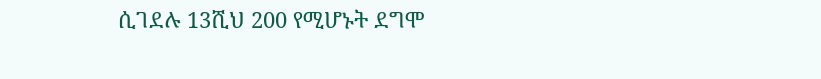ሲገደሉ 13ሺህ 200 የሚሆኑት ደግሞ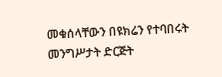መቁሰላቸውን በዩክሬን የተባበሩት መንግሥታት ድርጅት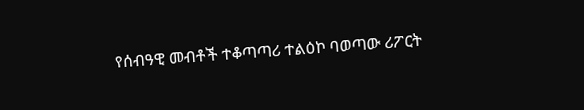የሰብዓዊ መብቶች ተቆጣጣሪ ተልዕኮ ባወጣው ሪፖርት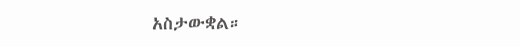አስታውቋል።